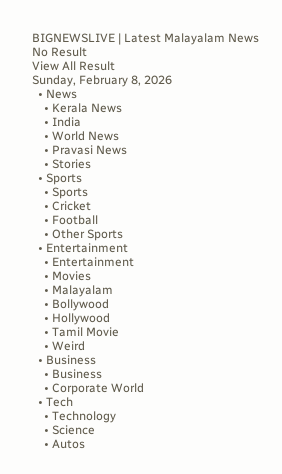BIGNEWSLIVE | Latest Malayalam News
No Result
View All Result
Sunday, February 8, 2026
  • News
    • Kerala News
    • India
    • World News
    • Pravasi News
    • Stories
  • Sports
    • Sports
    • Cricket
    • Football
    • Other Sports
  • Entertainment
    • Entertainment
    • Movies
    • Malayalam
    • Bollywood
    • Hollywood
    • Tamil Movie
    • Weird
  • Business
    • Business
    • Corporate World
  • Tech
    • Technology
    • Science
    • Autos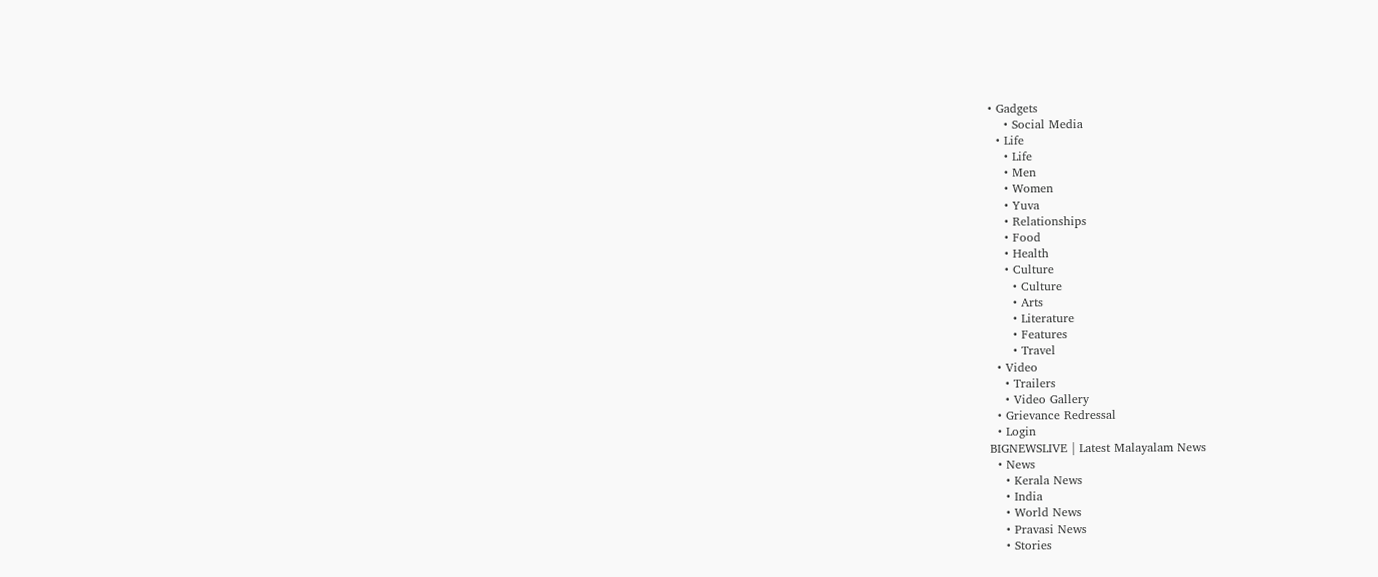• Gadgets
    • Social Media
  • Life
    • Life
    • Men
    • Women
    • Yuva
    • Relationships
    • Food
    • Health
    • Culture
      • Culture
      • Arts
      • Literature
      • Features
      • Travel
  • Video
    • Trailers
    • Video Gallery
  • Grievance Redressal
  • Login
BIGNEWSLIVE | Latest Malayalam News
  • News
    • Kerala News
    • India
    • World News
    • Pravasi News
    • Stories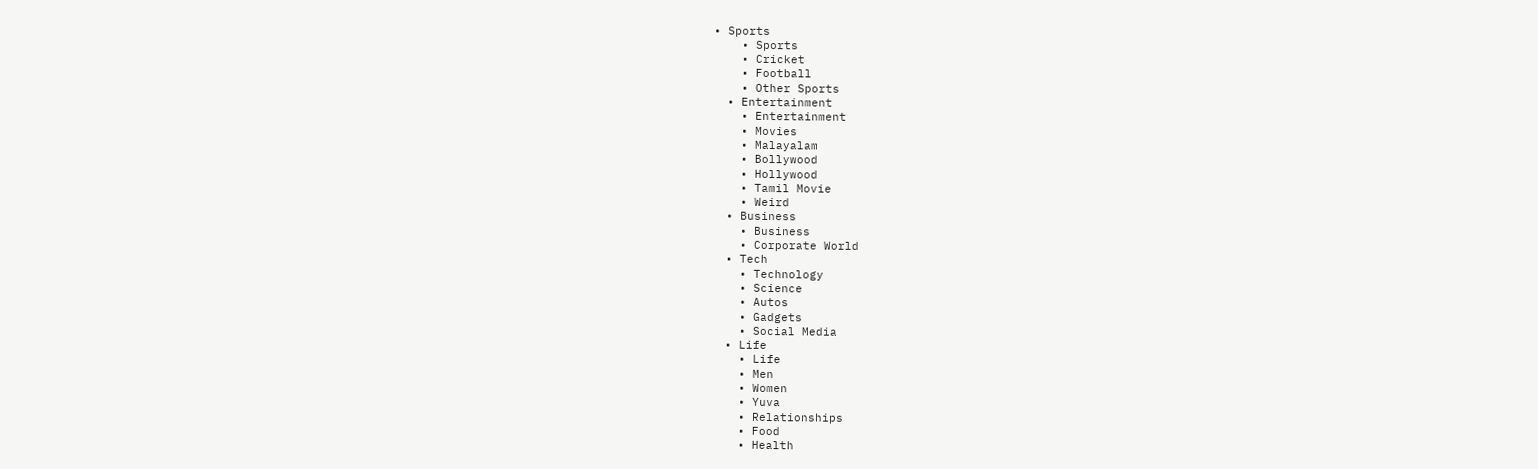• Sports
    • Sports
    • Cricket
    • Football
    • Other Sports
  • Entertainment
    • Entertainment
    • Movies
    • Malayalam
    • Bollywood
    • Hollywood
    • Tamil Movie
    • Weird
  • Business
    • Business
    • Corporate World
  • Tech
    • Technology
    • Science
    • Autos
    • Gadgets
    • Social Media
  • Life
    • Life
    • Men
    • Women
    • Yuva
    • Relationships
    • Food
    • Health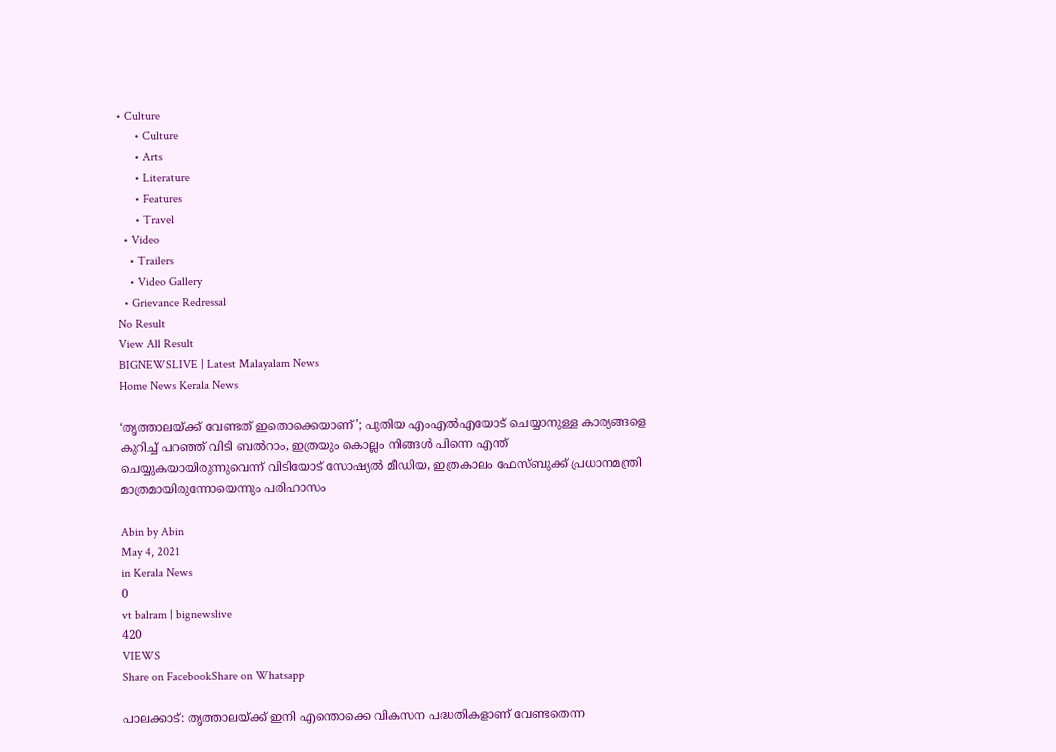• Culture
      • Culture
      • Arts
      • Literature
      • Features
      • Travel
  • Video
    • Trailers
    • Video Gallery
  • Grievance Redressal
No Result
View All Result
BIGNEWSLIVE | Latest Malayalam News
Home News Kerala News

‘തൃത്താലയ്ക്ക് വേണ്ടത് ഇതൊക്കെയാണ്’; പുതിയ എംഎല്‍എയോട് ചെയ്യാനുള്ള കാര്യങ്ങളെ കുറിച്ച് പറഞ്ഞ് വിടി ബല്‍റാം, ഇത്രയും കൊല്ലം നിങ്ങള്‍ പിന്നെ എന്ത് ചെയ്യുകയായിരുന്നുവെന്ന് വിടിയോട് സോഷ്യല്‍ മീഡിയ, ഇത്രകാലം ഫേസ്ബുക്ക് പ്രധാനമന്ത്രി മാത്രമായിരുന്നോയെന്നും പരിഹാസം

Abin by Abin
May 4, 2021
in Kerala News
0
vt balram | bignewslive
420
VIEWS
Share on FacebookShare on Whatsapp

പാലക്കാട്: തൃത്താലയ്ക്ക് ഇനി എന്തൊക്കെ വികസന പദ്ധതികളാണ് വേണ്ടതെന്ന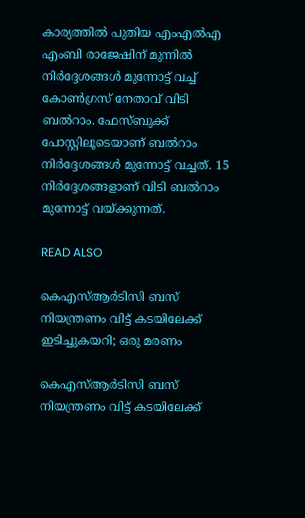കാര്യത്തില്‍ പുതിയ എംഎല്‍എ എംബി രാജേഷിന് മുന്നില്‍ നിര്‍ദ്ദേശങ്ങള്‍ മുന്നോട്ട് വച്ച് കോണ്‍ഗ്രസ് നേതാവ് വിടി ബല്‍റാം. ഫേസ്ബുക്ക് പോസ്റ്റിലൂടെയാണ് ബല്‍റാം നിര്‍ദ്ദേശങ്ങള്‍ മുന്നോട്ട് വച്ചത്. 15 നിര്‍ദ്ദേശങ്ങളാണ് വിടി ബല്‍റാം മുന്നോട്ട് വയ്ക്കുന്നത്.

READ ALSO

കെഎസ്ആര്‍ടിസി ബസ് നിയന്ത്രണം വിട്ട് കടയിലേക്ക് ഇടിച്ചുകയറി; ഒരു മരണം

കെഎസ്ആര്‍ടിസി ബസ് നിയന്ത്രണം വിട്ട് കടയിലേക്ക്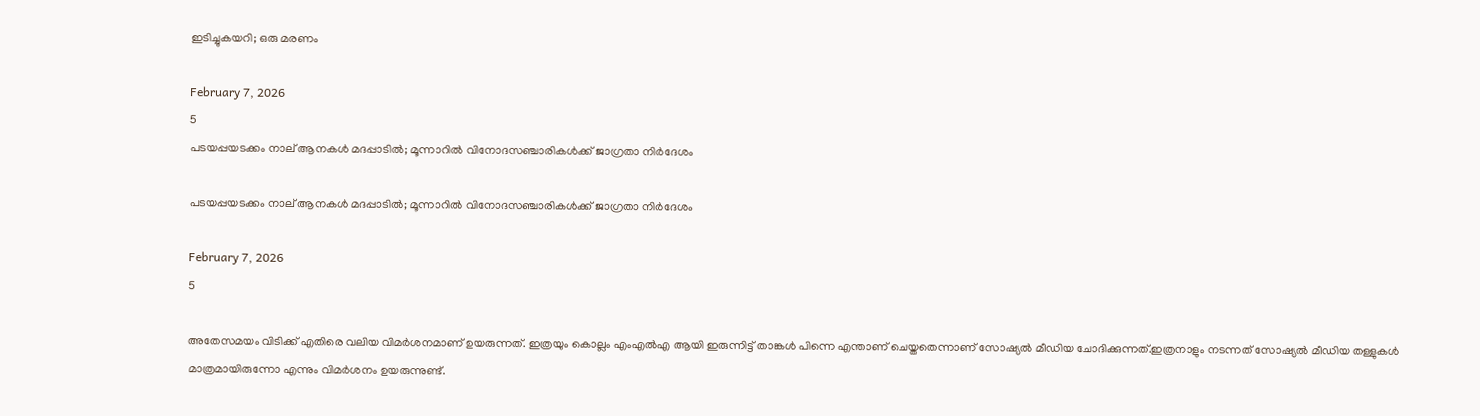ഇടിച്ചുകയറി; ഒരു മരണം

February 7, 2026
5
പടയപ്പയടക്കം നാല് ആനകൾ മദപ്പാടിൽ; മൂന്നാറില്‍ വിനോദസഞ്ചാരികൾക്ക് ജാഗ്രതാ നിർദേശം

പടയപ്പയടക്കം നാല് ആനകൾ മദപ്പാടിൽ; മൂന്നാറില്‍ വിനോദസഞ്ചാരികൾക്ക് ജാഗ്രതാ നിർദേശം

February 7, 2026
5

അതേസമയം വിടിക്ക് എതിരെ വലിയ വിമര്‍ശനമാണ് ഉയരുന്നത്. ഇത്രയും കൊല്ലം എംഎല്‍എ ആയി ഇരുന്നിട്ട് താങ്കള്‍ പിന്നെ എന്താണ് ചെയ്തതെന്നാണ് സോഷ്യല്‍ മീഡിയ ചോദിക്കുന്നത്.ഇത്രനാളും നടന്നത് സോഷ്യല്‍ മീഡിയ തള്ളുകള്‍ മാത്രമായിരുന്നോ എന്നും വിമര്‍ശനം ഉയരുന്നുണ്ട്.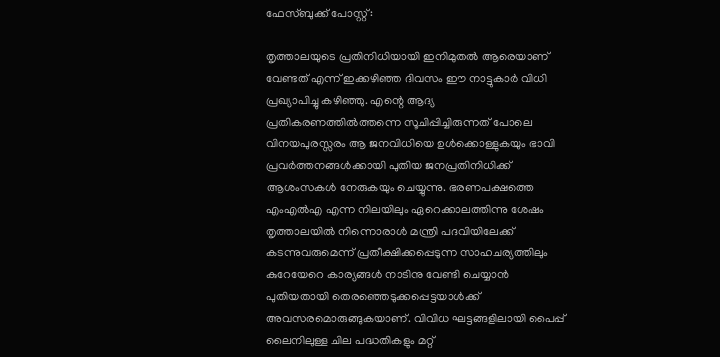ഫേസ്ബുക്ക് പോസ്റ്റ്:

തൃത്താലയുടെ പ്രതിനിധിയായി ഇനിമുതല്‍ ആരെയാണ് വേണ്ടത് എന്ന് ഇക്കഴിഞ്ഞ ദിവസം ഈ നാട്ടുകാര്‍ വിധി പ്രഖ്യാപിച്ചു കഴിഞ്ഞു. എന്റെ ആദ്യ പ്രതികരണത്തില്‍ത്തന്നെ സൂചിപ്പിച്ചിരുന്നത് പോലെ വിനയപുരസ്സരം ആ ജനവിധിയെ ഉള്‍ക്കൊള്ളുകയും ഭാവി പ്രവര്‍ത്തനങ്ങള്‍ക്കായി പുതിയ ജനപ്രതിനിധിക്ക് ആശംസകള്‍ നേരുകയും ചെയ്യുന്നു. ഭരണപക്ഷത്തെ എംഎല്‍എ എന്ന നിലയിലും ഏറെക്കാലത്തിന്നു ശേഷം തൃത്താലയില്‍ നിന്നൊരാള്‍ മന്ത്രി പദവിയിലേക്ക് കടന്നുവരുമെന്ന് പ്രതീക്ഷിക്കപ്പെടുന്ന സാഹചര്യത്തിലും കുറേയേറെ കാര്യങ്ങള്‍ നാടിനു വേണ്ടി ചെയ്യാന്‍ പുതിയതായി തെരഞ്ഞെടുക്കപ്പെട്ടയാള്‍ക്ക് അവസരമൊരുങ്ങുകയാണ്. വിവിധ ഘട്ടങ്ങളിലായി പൈപ്പ് ലൈനിലുള്ള ചില പദ്ധതികളും മറ്റ്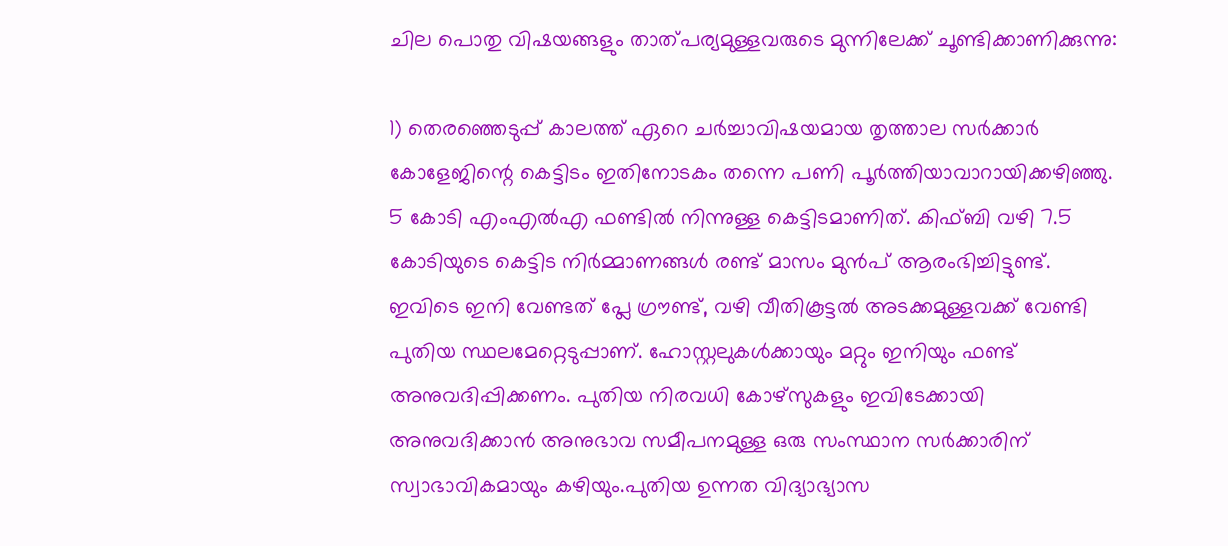ചില പൊതു വിഷയങ്ങളും താത്പര്യമുള്ളവരുടെ മുന്നിലേക്ക് ചൂണ്ടിക്കാണിക്കുന്നു:

1) തെരഞ്ഞെടുപ്പ് കാലത്ത് ഏറെ ചര്‍ച്ചാവിഷയമായ തൃത്താല സര്‍ക്കാര്‍ കോളേജിന്റെ കെട്ടിടം ഇതിനോടകം തന്നെ പണി പൂര്‍ത്തിയാവാറായിക്കഴിഞ്ഞു. 5 കോടി എംഎല്‍എ ഫണ്ടില്‍ നിന്നുള്ള കെട്ടിടമാണിത്. കിഫ്ബി വഴി 7.5 കോടിയുടെ കെട്ടിട നിര്‍മ്മാണങ്ങള്‍ രണ്ട് മാസം മുന്‍പ് ആരംഭിച്ചിട്ടുണ്ട്. ഇവിടെ ഇനി വേണ്ടത് പ്ലേ ഗ്രൗണ്ട്, വഴി വീതികൂട്ടല്‍ അടക്കമുള്ളവക്ക് വേണ്ടി പുതിയ സ്ഥലമേറ്റെടുപ്പാണ്. ഹോസ്റ്റലുകള്‍ക്കായും മറ്റും ഇനിയും ഫണ്ട് അനുവദിപ്പിക്കണം. പുതിയ നിരവധി കോഴ്‌സുകളും ഇവിടേക്കായി അനുവദിക്കാന്‍ അനുഭാവ സമീപനമുള്ള ഒരു സംസ്ഥാന സര്‍ക്കാരിന് സ്വാഭാവികമായും കഴിയും.പുതിയ ഉന്നത വിദ്യാഭ്യാസ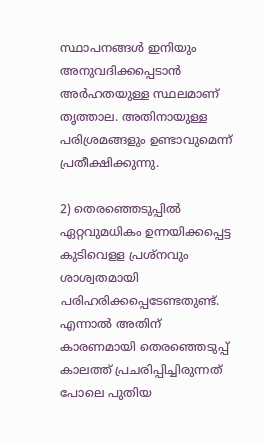സ്ഥാപനങ്ങള്‍ ഇനിയും അനുവദിക്കപ്പെടാന്‍ അര്‍ഹതയുള്ള സ്ഥലമാണ് തൃത്താല. അതിനായുള്ള പരിശ്രമങ്ങളും ഉണ്ടാവുമെന്ന് പ്രതീക്ഷിക്കുന്നു.

2) തെരഞ്ഞെടുപ്പില്‍ ഏറ്റവുമധികം ഉന്നയിക്കപ്പെട്ട കുടിവെളള പ്രശ്‌നവും ശാശ്വതമായി പരിഹരിക്കപ്പെടേണ്ടതുണ്ട്. എന്നാല്‍ അതിന് കാരണമായി തെരഞ്ഞെടുപ്പ് കാലത്ത് പ്രചരിപ്പിച്ചിരുന്നത് പോലെ പുതിയ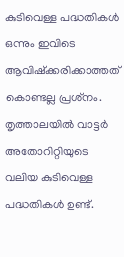കുടിവെള്ള പദ്ധതികള്‍ ഒന്നും ഇവിടെ ആവിഷ്‌ക്കരിക്കാത്തത് കൊണ്ടല്ല പ്രശ്‌നം. തൃത്താലയില്‍ വാട്ടര്‍ അതോറിറ്റിയുടെ വലിയ കുടിവെള്ള പദ്ധതികള്‍ ഉണ്ട്.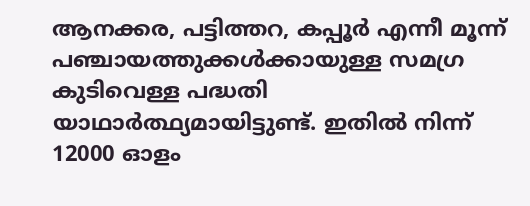ആനക്കര, പട്ടിത്തറ, കപ്പൂര്‍ എന്നീ മൂന്ന് പഞ്ചായത്തുക്കള്‍ക്കായുള്ള സമഗ്ര കുടിവെള്ള പദ്ധതി യാഥാര്‍ത്ഥ്യമായിട്ടുണ്ട്. ഇതില്‍ നിന്ന് 12000 ഓളം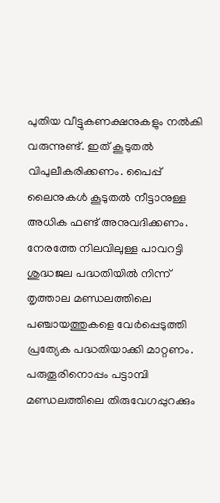പുതിയ വീട്ടുകണക്ഷനുകളും നല്‍കി വരുന്നുണ്ട്. ഇത് കൂടുതല്‍ വിപുലീകരിക്കണം. പൈപ്പ് ലൈനുകള്‍ കൂടുതല്‍ നീട്ടാനുള്ള അധിക ഫണ്ട് അനുവദിക്കണം. നേരത്തേ നിലവിലുള്ള പാവറട്ടി ശുദ്ധജല പദ്ധതിയില്‍ നിന്ന് തൃത്താല മണ്ഡലത്തിലെ പഞ്ചായത്തുകളെ വേര്‍പ്പെടുത്തി പ്രത്യേക പദ്ധതിയാക്കി മാറ്റണം. പരുതൂരിനൊപ്പം പട്ടാമ്പി മണ്ഡലത്തിലെ തിരുവേഗപ്പുറക്കും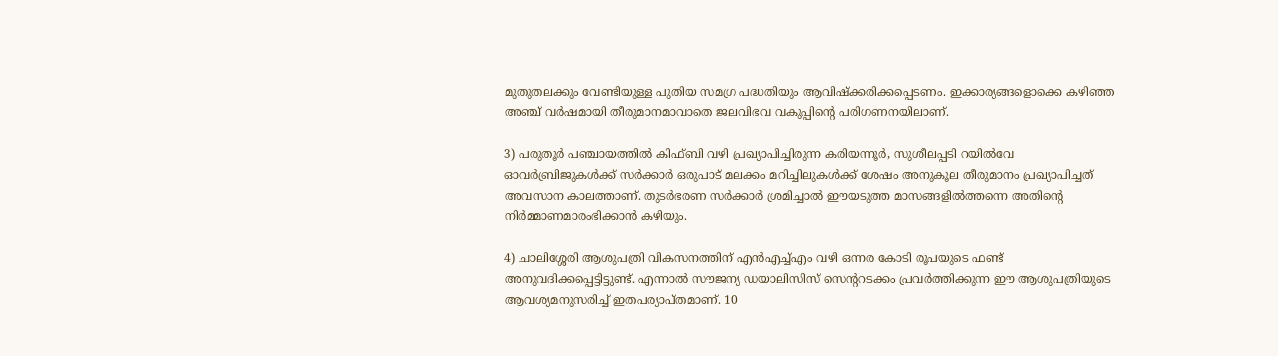മുതുതലക്കും വേണ്ടിയുള്ള പുതിയ സമഗ്ര പദ്ധതിയും ആവിഷ്‌ക്കരിക്കപ്പെടണം. ഇക്കാര്യങ്ങളൊക്കെ കഴിഞ്ഞ അഞ്ച് വര്‍ഷമായി തീരുമാനമാവാതെ ജലവിഭവ വകുപ്പിന്റെ പരിഗണനയിലാണ്.

3) പരുതൂര്‍ പഞ്ചായത്തില്‍ കിഫ്ബി വഴി പ്രഖ്യാപിച്ചിരുന്ന കരിയന്നൂര്‍, സുശീലപ്പടി റയില്‍വേ ഓവര്‍ബ്രിജുകള്‍ക്ക് സര്‍ക്കാര്‍ ഒരുപാട് മലക്കം മറിച്ചിലുകള്‍ക്ക് ശേഷം അനുകൂല തീരുമാനം പ്രഖ്യാപിച്ചത് അവസാന കാലത്താണ്. തുടര്‍ഭരണ സര്‍ക്കാര്‍ ശ്രമിച്ചാല്‍ ഈയടുത്ത മാസങ്ങളില്‍ത്തന്നെ അതിന്റെ നിര്‍മ്മാണമാരംഭിക്കാന്‍ കഴിയും.

4) ചാലിശ്ശേരി ആശുപത്രി വികസനത്തിന് എന്‍എച്ച്എം വഴി ഒന്നര കോടി രൂപയുടെ ഫണ്ട് അനുവദിക്കപ്പെട്ടിട്ടുണ്ട്. എന്നാല്‍ സൗജന്യ ഡയാലിസിസ് സെന്ററടക്കം പ്രവര്‍ത്തിക്കുന്ന ഈ ആശുപത്രിയുടെ ആവശ്യമനുസരിച്ച് ഇതപര്യാപ്തമാണ്. 10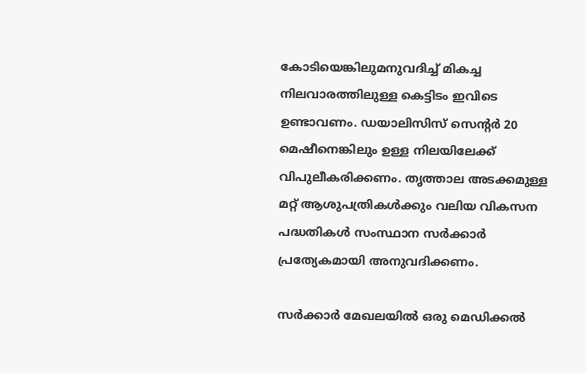കോടിയെങ്കിലുമനുവദിച്ച് മികച്ച നിലവാരത്തിലുള്ള കെട്ടിടം ഇവിടെ ഉണ്ടാവണം. ഡയാലിസിസ് സെന്റര്‍ 20 മെഷീനെങ്കിലും ഉള്ള നിലയിലേക്ക് വിപുലീകരിക്കണം. തൃത്താല അടക്കമുള്ള മറ്റ് ആശുപത്രികള്‍ക്കും വലിയ വികസന പദ്ധതികള്‍ സംസ്ഥാന സര്‍ക്കാര്‍ പ്രത്യേകമായി അനുവദിക്കണം.

സര്‍ക്കാര്‍ മേഖലയില്‍ ഒരു മെഡിക്കല്‍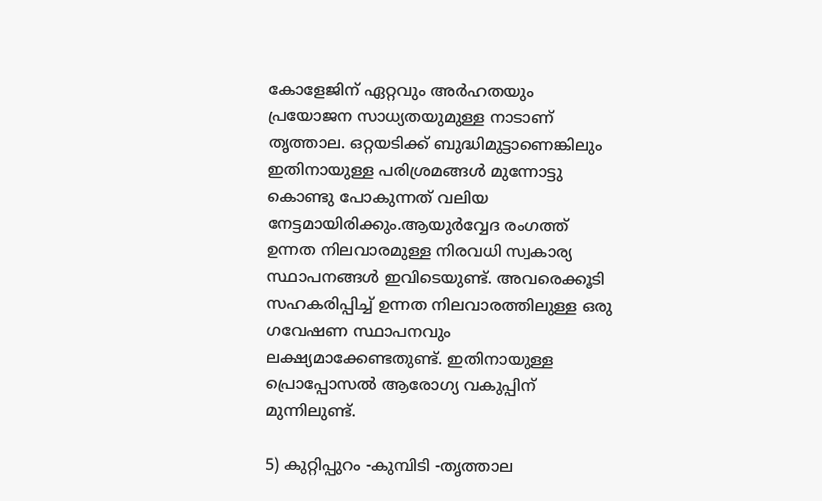കോളേജിന് ഏറ്റവും അര്‍ഹതയും പ്രയോജന സാധ്യതയുമുള്ള നാടാണ് തൃത്താല. ഒറ്റയടിക്ക് ബുദ്ധിമുട്ടാണെങ്കിലും ഇതിനായുള്ള പരിശ്രമങ്ങള്‍ മുന്നോട്ടു കൊണ്ടു പോകുന്നത് വലിയ നേട്ടമായിരിക്കും.ആയുര്‍വ്വേദ രംഗത്ത് ഉന്നത നിലവാരമുള്ള നിരവധി സ്വകാര്യ സ്ഥാപനങ്ങള്‍ ഇവിടെയുണ്ട്. അവരെക്കൂടി സഹകരിപ്പിച്ച് ഉന്നത നിലവാരത്തിലുള്ള ഒരു ഗവേഷണ സ്ഥാപനവും ലക്ഷ്യമാക്കേണ്ടതുണ്ട്. ഇതിനായുള്ള പ്രൊപ്പോസല്‍ ആരോഗ്യ വകുപ്പിന് മുന്നിലുണ്ട്.

5) കുറ്റിപ്പുറം -കുമ്പിടി -തൃത്താല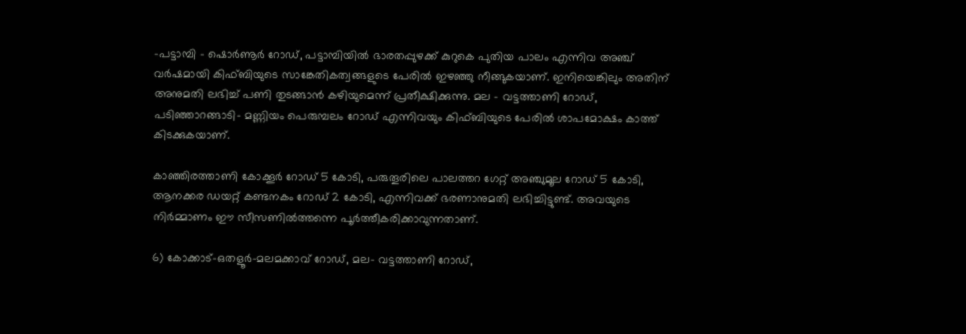-പട്ടാമ്പി – ഷൊര്‍ണൂര്‍ റോഡ്, പട്ടാമ്പിയില്‍ ഭാരതപ്പുഴക്ക് കുറുകെ പുതിയ പാലം എന്നിവ അഞ്ച് വര്‍ഷമായി കിഫ്ബിയുടെ സാങ്കേതികത്വങ്ങളുടെ പേരില്‍ ഇഴഞ്ഞു നീങ്ങുകയാണ്. ഇനിയെങ്കിലും അതിന് അനുമതി ലഭിച്ച് പണി തുടങ്ങാന്‍ കഴിയുമെന്ന് പ്രതീക്ഷിക്കുന്നു. മല – വട്ടത്താണി റോഡ്, പടിഞ്ഞാറങ്ങാടി- മണ്ണിയം പെരുമ്പലം റോഡ് എന്നിവയും കിഫ്ബിയുടെ പേരില്‍ ശാപമോക്ഷം കാത്ത് കിടക്കുകയാണ്.

കാഞ്ഞിരത്താണി കോക്കൂര്‍ റോഡ് 5 കോടി, പരുതൂരിലെ പാലത്തറ ഗേറ്റ് അഞ്ചുമൂല റോഡ് 5 കോടി, ആനക്കര ഡയറ്റ് കണ്ടനകം റോഡ് 2 കോടി, എന്നിവക്ക് ഭരണാനുമതി ലഭിച്ചിട്ടുണ്ട്. അവയുടെ നിര്‍മ്മാണം ഈ സീസണില്‍ത്തന്നെ പൂര്‍ത്തീകരിക്കാവുന്നതാണ്.

6) കോക്കാട്-ഒതളൂര്‍-മലമക്കാവ് റോഡ്, മല- വട്ടത്താണി റോഡ്,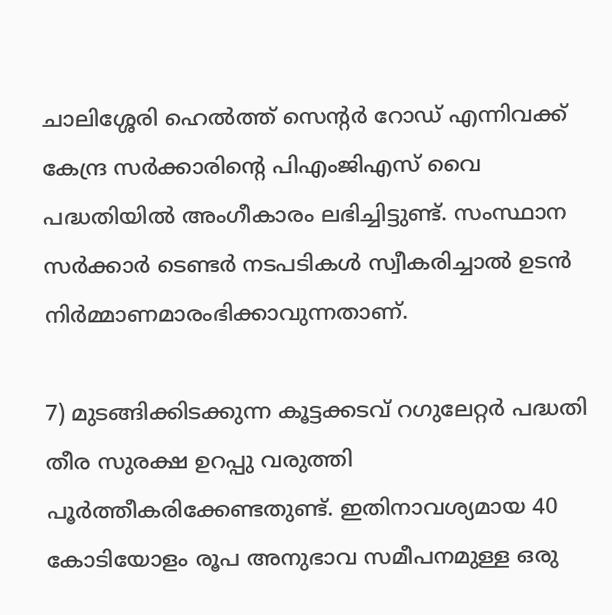ചാലിശ്ശേരി ഹെല്‍ത്ത് സെന്റര്‍ റോഡ് എന്നിവക്ക് കേന്ദ്ര സര്‍ക്കാരിന്റെ പിഎംജിഎസ് വൈ പദ്ധതിയില്‍ അംഗീകാരം ലഭിച്ചിട്ടുണ്ട്. സംസ്ഥാന സര്‍ക്കാര്‍ ടെണ്ടര്‍ നടപടികള്‍ സ്വീകരിച്ചാല്‍ ഉടന്‍ നിര്‍മ്മാണമാരംഭിക്കാവുന്നതാണ്.

7) മുടങ്ങിക്കിടക്കുന്ന കൂട്ടക്കടവ് റഗുലേറ്റര്‍ പദ്ധതി തീര സുരക്ഷ ഉറപ്പു വരുത്തി പൂര്‍ത്തീകരിക്കേണ്ടതുണ്ട്. ഇതിനാവശ്യമായ 40 കോടിയോളം രൂപ അനുഭാവ സമീപനമുള്ള ഒരു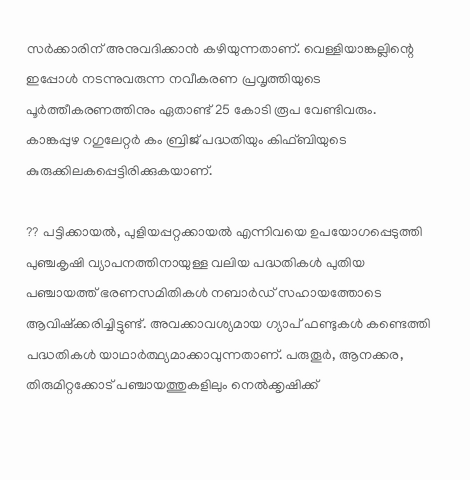സര്‍ക്കാരിന് അനുവദിക്കാന്‍ കഴിയുന്നതാണ്. വെള്ളിയാങ്കല്ലിന്റെ ഇപ്പോള്‍ നടന്നുവരുന്ന നവീകരണ പ്രവൃത്തിയുടെ പൂര്‍ത്തീകരണത്തിനും ഏതാണ്ട് 25 കോടി രൂപ വേണ്ടിവരും. കാങ്കപ്പുഴ റഗുലേറ്റര്‍ കം ബ്രിജ് പദ്ധതിയും കിഫ്ബിയുടെ കുരുക്കിലകപ്പെട്ടിരിക്കുകയാണ്.

?? പട്ടിക്കായല്‍, പുളിയപ്പറ്റക്കായല്‍ എന്നിവയെ ഉപയോഗപ്പെടുത്തി പുഞ്ചകൃഷി വ്യാപനത്തിനായുള്ള വലിയ പദ്ധതികള്‍ പുതിയ പഞ്ചായത്ത് ഭരണസമിതികള്‍ നബാര്‍ഡ് സഹായത്തോടെ ആവിഷ്‌ക്കരിച്ചിട്ടുണ്ട്. അവക്കാവശ്യമായ ഗ്യാപ് ഫണ്ടുകള്‍ കണ്ടെത്തി പദ്ധതികള്‍ യാഥാര്‍ത്ഥ്യമാക്കാവുന്നതാണ്. പരുതൂര്‍, ആനക്കര, തിരുമിറ്റക്കോട് പഞ്ചായത്തുകളിലും നെല്‍ക്കൃഷിക്ക്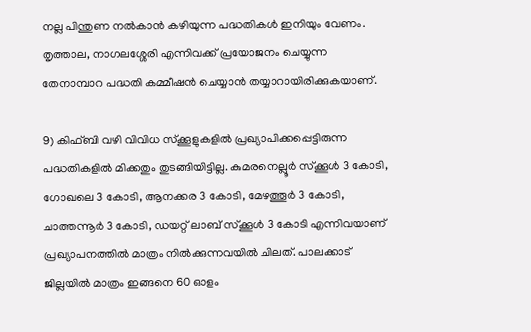നല്ല പിന്തുണ നല്‍കാന്‍ കഴിയുന്ന പദ്ധതികള്‍ ഇനിയും വേണം. തൃത്താല, നാഗലശ്ശേരി എന്നിവക്ക് പ്രയോജനം ചെയ്യുന്ന തേനാമ്പാറ പദ്ധതി കമ്മീഷന്‍ ചെയ്യാന്‍ തയ്യാറായിരിക്കുകയാണ്.

9) കിഫ്ബി വഴി വിവിധ സ്‌ക്കൂളുകളില്‍ പ്രഖ്യാപിക്കപ്പെട്ടിരുന്ന പദ്ധതികളില്‍ മിക്കതും തുടങ്ങിയിട്ടില്ല. കുമരനെല്ലൂര്‍ സ്‌ക്കൂള്‍ 3 കോടി, ഗോഖലെ 3 കോടി, ആനക്കര 3 കോടി, മേഴത്തൂര്‍ 3 കോടി, ചാത്തന്നൂര്‍ 3 കോടി, ഡയറ്റ് ലാബ് സ്‌ക്കൂള്‍ 3 കോടി എന്നിവയാണ് പ്രഖ്യാപനത്തില്‍ മാത്രം നില്‍ക്കുന്നവയില്‍ ചിലത്. പാലക്കാട് ജില്ലയില്‍ മാത്രം ഇങ്ങനെ 60 ഓളം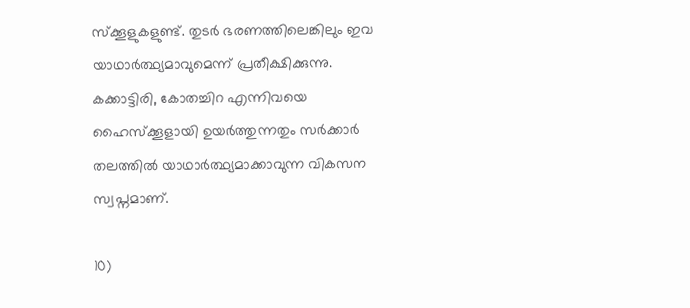സ്‌ക്കൂളുകളുണ്ട്. തുടര്‍ ഭരണത്തിലെങ്കിലും ഇവ യാഥാര്‍ത്ഥ്യമാവുമെന്ന് പ്രതീക്ഷിക്കുന്നു. കക്കാട്ടിരി, കോതച്ചിറ എന്നിവയെ ഹൈസ്‌ക്കൂളായി ഉയര്‍ത്തുന്നതും സര്‍ക്കാര്‍ തലത്തില്‍ യാഥാര്‍ത്ഥ്യമാക്കാവുന്ന വികസന സ്വപ്നമാണ്.

10)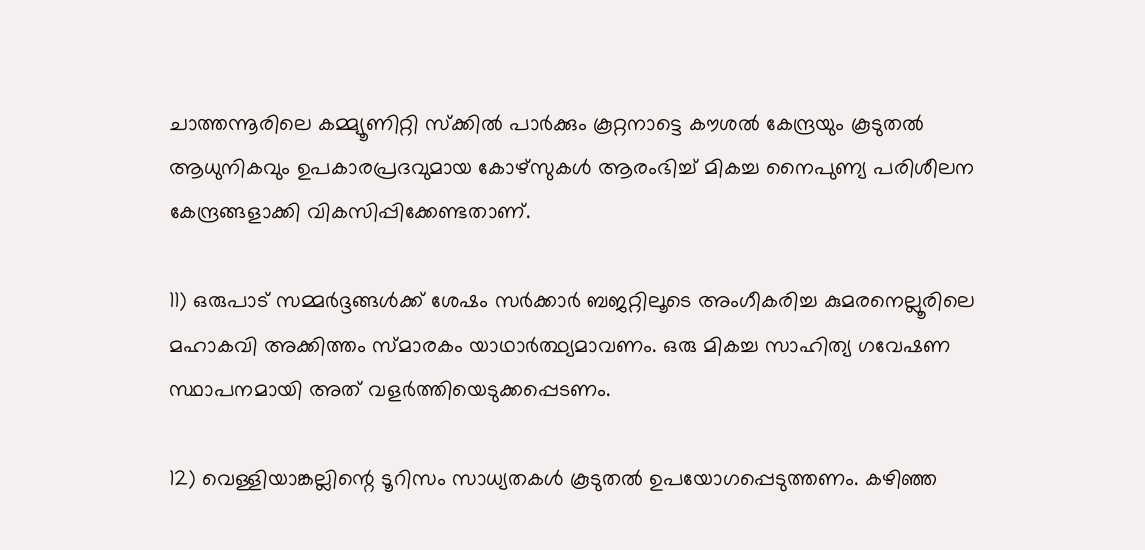ചാത്തന്നൂരിലെ കമ്മ്യൂണിറ്റി സ്‌ക്കില്‍ പാര്‍ക്കും കൂറ്റനാട്ടെ കൗശല്‍ കേന്ദ്രയും കൂടുതല്‍ ആധുനികവും ഉപകാരപ്രദവുമായ കോഴ്‌സുകള്‍ ആരംഭിച്ച് മികച്ച നൈപുണ്യ പരിശീലന കേന്ദ്രങ്ങളാക്കി വികസിപ്പിക്കേണ്ടതാണ്.

11) ഒരുപാട് സമ്മര്‍ദ്ദങ്ങള്‍ക്ക് ശേഷം സര്‍ക്കാര്‍ ബജറ്റിലൂടെ അംഗീകരിച്ച കുമരനെല്ലൂരിലെ മഹാകവി അക്കിത്തം സ്മാരകം യാഥാര്‍ത്ഥ്യമാവണം. ഒരു മികച്ച സാഹിത്യ ഗവേഷണ സ്ഥാപനമായി അത് വളര്‍ത്തിയെടുക്കപ്പെടണം.

12) വെള്ളിയാങ്കല്ലിന്റെ ടൂറിസം സാധ്യതകള്‍ കൂടുതല്‍ ഉപയോഗപ്പെടുത്തണം. കഴിഞ്ഞ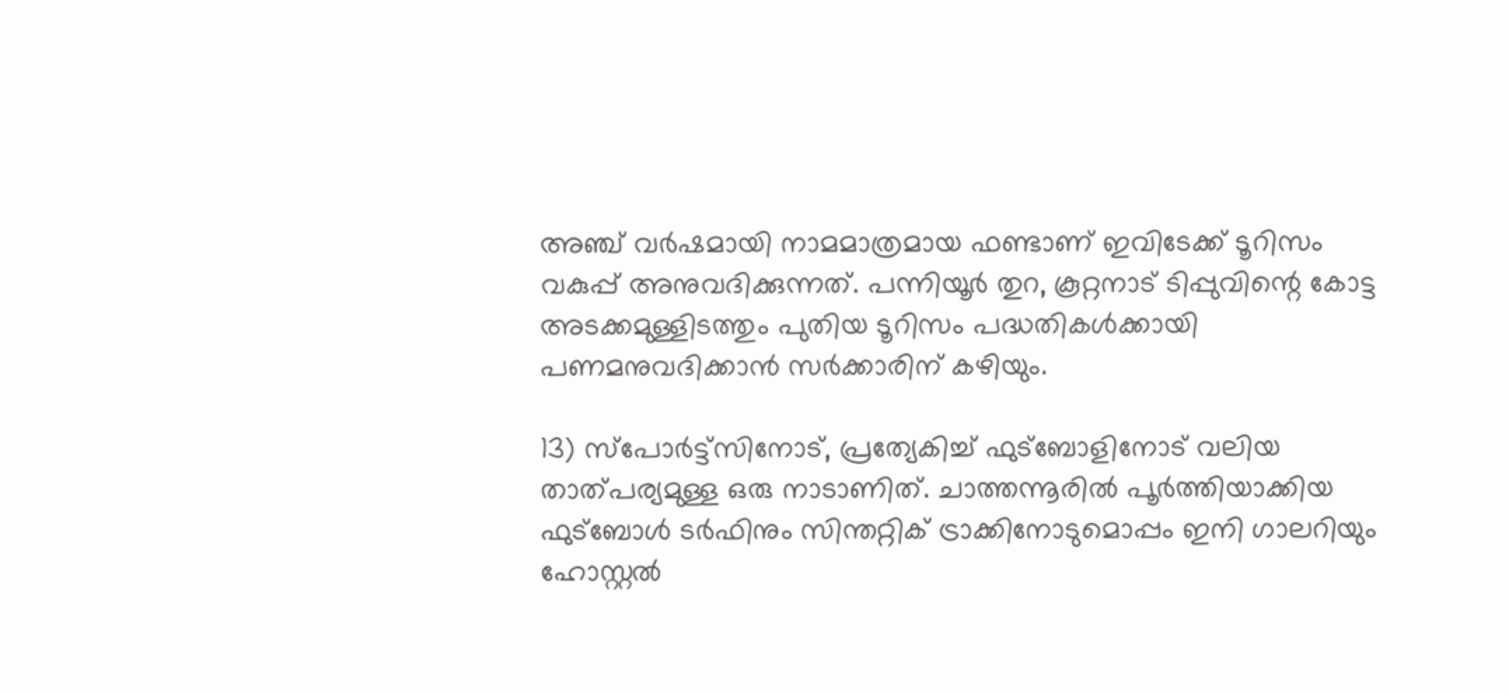അഞ്ച് വര്‍ഷമായി നാമമാത്രമായ ഫണ്ടാണ് ഇവിടേക്ക് ടൂറിസം വകുപ്പ് അനുവദിക്കുന്നത്. പന്നിയൂര്‍ തുറ, കൂറ്റനാട് ടിപ്പുവിന്റെ കോട്ട അടക്കമുള്ളിടത്തും പുതിയ ടൂറിസം പദ്ധതികള്‍ക്കായി പണമനുവദിക്കാന്‍ സര്‍ക്കാരിന് കഴിയും.

13) സ്‌പോര്‍ട്ട്‌സിനോട്, പ്രത്യേകിച്ച് ഫുട്‌ബോളിനോട് വലിയ താത്പര്യമുള്ള ഒരു നാടാണിത്. ചാത്തന്നൂരില്‍ പൂര്‍ത്തിയാക്കിയ ഫുട്‌ബോള്‍ ടര്‍ഫിനും സിന്തറ്റിക് ട്രാക്കിനോടുമൊപ്പം ഇനി ഗാലറിയും ഹോസ്റ്റല്‍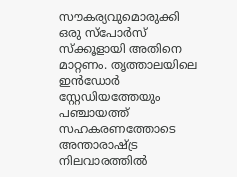സൗകര്യവുമൊരുക്കി ഒരു സ്‌പോര്‍സ് സ്‌ക്കൂളായി അതിനെ മാറ്റണം. തൃത്താലയിലെ ഇന്‍ഡോര്‍ സ്റ്റേഡിയത്തേയും പഞ്ചായത്ത് സഹകരണത്തോടെ അന്താരാഷ്ട്ര നിലവാരത്തില്‍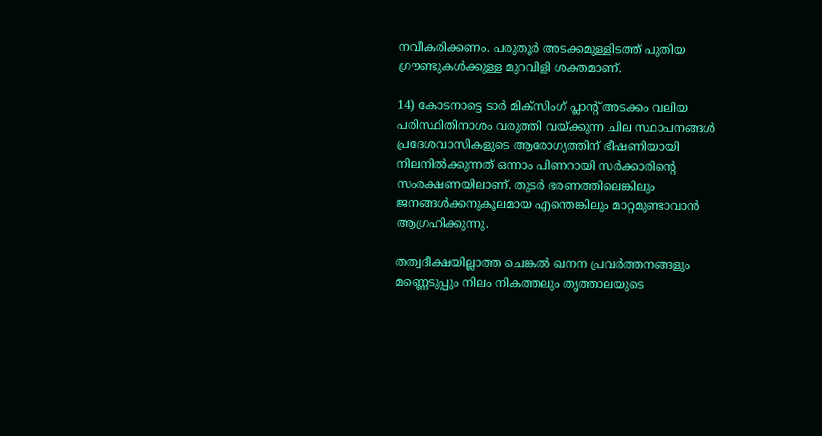നവീകരിക്കണം. പരുതൂര്‍ അടക്കമുള്ളിടത്ത് പുതിയ ഗ്രൗണ്ടുകള്‍ക്കുള്ള മുറവിളി ശക്തമാണ്.

14) കോടനാട്ടെ ടാര്‍ മിക്‌സിംഗ് പ്ലാന്റ് അടക്കം വലിയ പരിസ്ഥിതിനാശം വരുത്തി വയ്ക്കുന്ന ചില സ്ഥാപനങ്ങള്‍ പ്രദേശവാസികളുടെ ആരോഗ്യത്തിന് ഭീഷണിയായി നിലനില്‍ക്കുന്നത് ഒന്നാം പിണറായി സര്‍ക്കാരിന്റെ സംരക്ഷണയിലാണ്. തുടര്‍ ഭരണത്തിലെങ്കിലും ജനങ്ങള്‍ക്കനുകൂലമായ എന്തെങ്കിലും മാറ്റമുണ്ടാവാന്‍ ആഗ്രഹിക്കുന്നു.

തത്വദീക്ഷയില്ലാത്ത ചെങ്കല്‍ ഖനന പ്രവര്‍ത്തനങ്ങളും മണ്ണെടുപ്പും നിലം നികത്തലും തൃത്താലയുടെ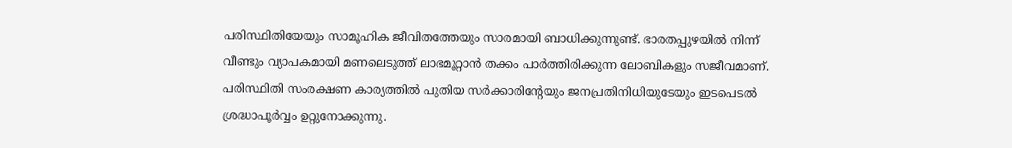പരിസ്ഥിതിയേയും സാമൂഹിക ജീവിതത്തേയും സാരമായി ബാധിക്കുന്നുണ്ട്. ഭാരതപ്പുഴയില്‍ നിന്ന് വീണ്ടും വ്യാപകമായി മണലെടുത്ത് ലാഭമൂറ്റാന്‍ തക്കം പാര്‍ത്തിരിക്കുന്ന ലോബികളും സജീവമാണ്. പരിസ്ഥിതി സംരക്ഷണ കാര്യത്തില്‍ പുതിയ സര്‍ക്കാരിന്റേയും ജനപ്രതിനിധിയുടേയും ഇടപെടല്‍ ശ്രദ്ധാപൂര്‍വ്വം ഉറ്റുനോക്കുന്നു.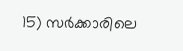15) സര്‍ക്കാരിലെ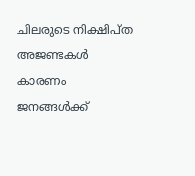ചിലരുടെ നിക്ഷിപ്ത അജണ്ടകള്‍ കാരണം ജനങ്ങള്‍ക്ക്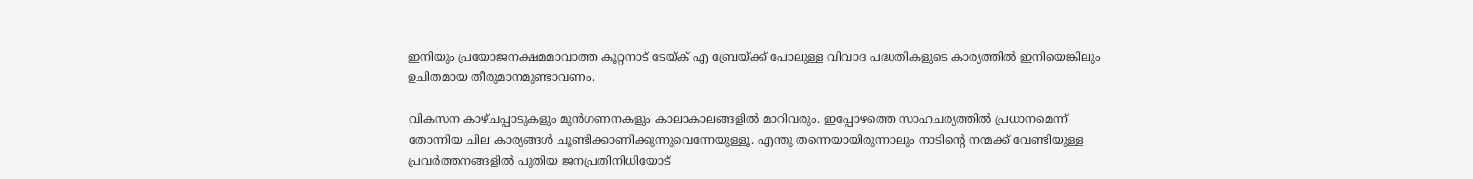ഇനിയും പ്രയോജനക്ഷമമാവാത്ത കൂറ്റനാട് ടേയ്ക് എ ബ്രേയ്ക്ക് പോലുള്ള വിവാദ പദ്ധതികളുടെ കാര്യത്തില്‍ ഇനിയെങ്കിലും ഉചിതമായ തീരുമാനമുണ്ടാവണം.

വികസന കാഴ്ചപ്പാടുകളും മുന്‍ഗണനകളും കാലാകാലങ്ങളില്‍ മാറിവരും. ഇപ്പോഴത്തെ സാഹചര്യത്തില്‍ പ്രധാനമെന്ന് തോന്നിയ ചില കാര്യങ്ങള്‍ ചൂണ്ടിക്കാണിക്കുന്നുവെന്നേയുള്ളൂ. എന്തു തന്നെയായിരുന്നാലും നാടിന്റെ നന്മക്ക് വേണ്ടിയുള്ള പ്രവര്‍ത്തനങ്ങളില്‍ പുതിയ ജനപ്രതിനിധിയോട്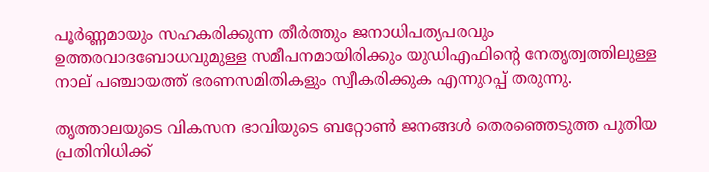പൂര്‍ണ്ണമായും സഹകരിക്കുന്ന തീര്‍ത്തും ജനാധിപത്യപരവും ഉത്തരവാദബോധവുമുള്ള സമീപനമായിരിക്കും യുഡിഎഫിന്റെ നേതൃത്വത്തിലുള്ള നാല് പഞ്ചായത്ത് ഭരണസമിതികളും സ്വീകരിക്കുക എന്നുറപ്പ് തരുന്നു.

തൃത്താലയുടെ വികസന ഭാവിയുടെ ബറ്റോണ്‍ ജനങ്ങള്‍ തെരഞ്ഞെടുത്ത പുതിയ പ്രതിനിധിക്ക്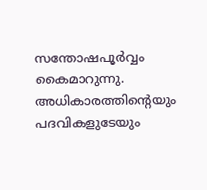സന്തോഷപൂര്‍വ്വം കൈമാറുന്നു. അധികാരത്തിന്റെയും പദവികളുടേയും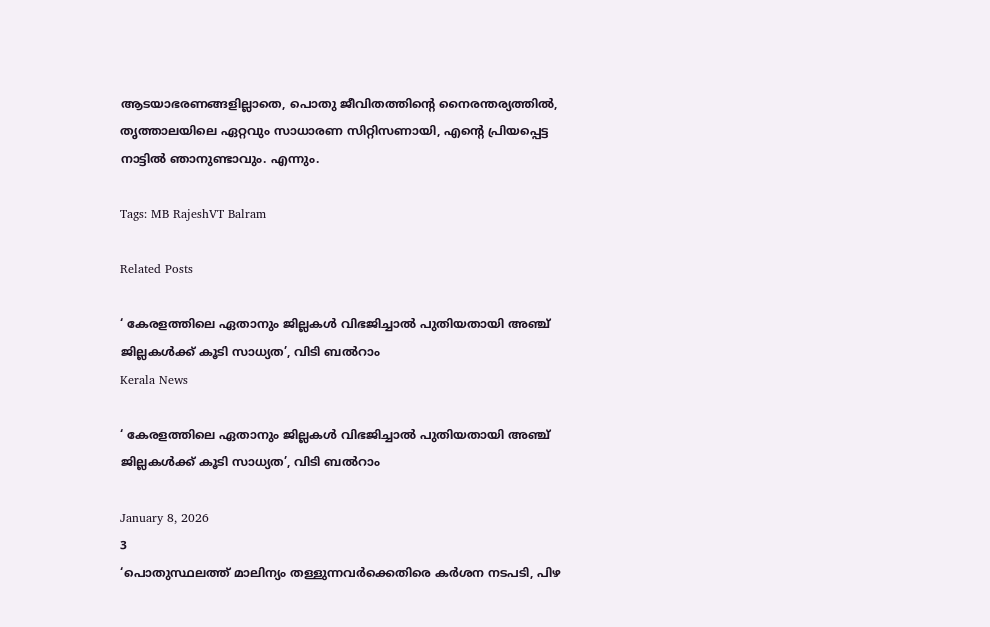ആടയാഭരണങ്ങളില്ലാതെ, പൊതു ജീവിതത്തിന്റെ നൈരന്തര്യത്തില്‍, തൃത്താലയിലെ ഏറ്റവും സാധാരണ സിറ്റിസണായി, എന്റെ പ്രിയപ്പെട്ട നാട്ടില്‍ ഞാനുണ്ടാവും. എന്നും.

Tags: MB RajeshVT Balram

Related Posts

‘ കേരളത്തിലെ ഏതാനും ജില്ലകൾ വിഭജിച്ചാൽ പുതിയതായി അഞ്ച് ജില്ലകൾക്ക് കൂടി സാധ്യത’, വിടി ബൽറാം
Kerala News

‘ കേരളത്തിലെ ഏതാനും ജില്ലകൾ വിഭജിച്ചാൽ പുതിയതായി അഞ്ച് ജില്ലകൾക്ക് കൂടി സാധ്യത’, വിടി ബൽറാം

January 8, 2026
3
‘പൊതുസ്ഥലത്ത് മാലിന്യം തള്ളുന്നവര്‍ക്കെതിരെ കര്‍ശന നടപടി, പിഴ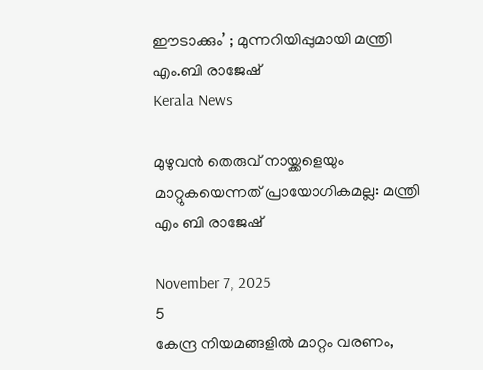ഈടാക്കും’ ; മുന്നറിയിപ്പുമായി മന്ത്രി എം.ബി രാജേഷ്
Kerala News

മുഴുവൻ തെരുവ് നായ്ക്കളെയും മാറ്റുകയെന്നത് പ്രായോഗികമല്ല: മന്ത്രി എം ബി രാജേഷ്

November 7, 2025
5
കേന്ദ്ര നിയമങ്ങളില്‍ മാറ്റം വരണം,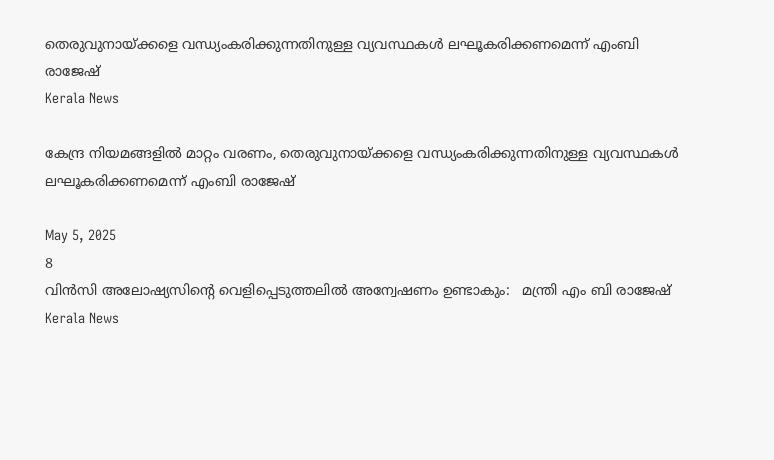തെരുവുനായ്ക്കളെ വന്ധ്യംകരിക്കുന്നതിനുള്ള വ്യവസ്ഥകള്‍ ലഘൂകരിക്കണമെന്ന് എംബി രാജേഷ്
Kerala News

കേന്ദ്ര നിയമങ്ങളില്‍ മാറ്റം വരണം, തെരുവുനായ്ക്കളെ വന്ധ്യംകരിക്കുന്നതിനുള്ള വ്യവസ്ഥകള്‍ ലഘൂകരിക്കണമെന്ന് എംബി രാജേഷ്

May 5, 2025
8
വിന്‍സി അലോഷ്യസിന്റെ വെളിപ്പെടുത്തലില്‍ അന്വേഷണം ഉണ്ടാകും:   മന്ത്രി എം ബി രാജേഷ്
Kerala News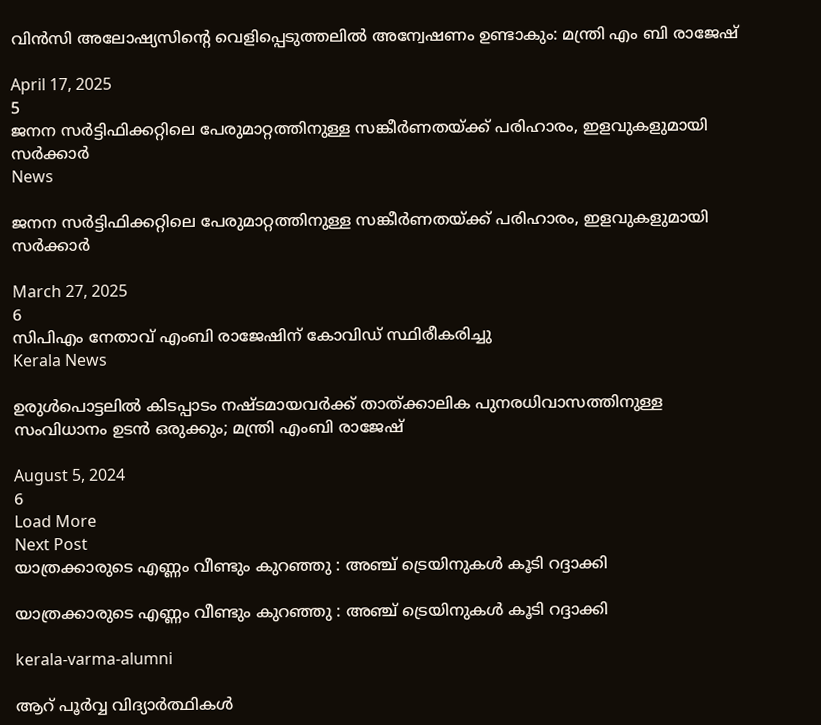വിന്‍സി അലോഷ്യസിന്റെ വെളിപ്പെടുത്തലില്‍ അന്വേഷണം ഉണ്ടാകും: മന്ത്രി എം ബി രാജേഷ്

April 17, 2025
5
ജനന സര്‍ട്ടിഫിക്കറ്റിലെ പേരുമാറ്റത്തിനുള്ള സങ്കീര്‍ണതയ്ക്ക് പരിഹാരം, ഇളവുകളുമായി സർക്കാർ
News

ജനന സര്‍ട്ടിഫിക്കറ്റിലെ പേരുമാറ്റത്തിനുള്ള സങ്കീര്‍ണതയ്ക്ക് പരിഹാരം, ഇളവുകളുമായി സർക്കാർ

March 27, 2025
6
സിപിഎം നേതാവ് എംബി രാജേഷിന് കോവിഡ് സ്ഥിരീകരിച്ചു
Kerala News

ഉരുള്‍പൊട്ടലില്‍ കിടപ്പാടം നഷ്ടമായവര്‍ക്ക് താത്ക്കാലിക പുനരധിവാസത്തിനുള്ള സംവിധാനം ഉടന്‍ ഒരുക്കും; മന്ത്രി എംബി രാജേഷ്

August 5, 2024
6
Load More
Next Post
യാത്രക്കാരുടെ എണ്ണം വീണ്ടും കുറഞ്ഞു : അഞ്ച് ട്രെയിനുകള്‍ കൂടി റദ്ദാക്കി

യാത്രക്കാരുടെ എണ്ണം വീണ്ടും കുറഞ്ഞു : അഞ്ച് ട്രെയിനുകള്‍ കൂടി റദ്ദാക്കി

kerala-varma-alumni

ആറ് പൂർവ്വ വിദ്യാർത്ഥികൾ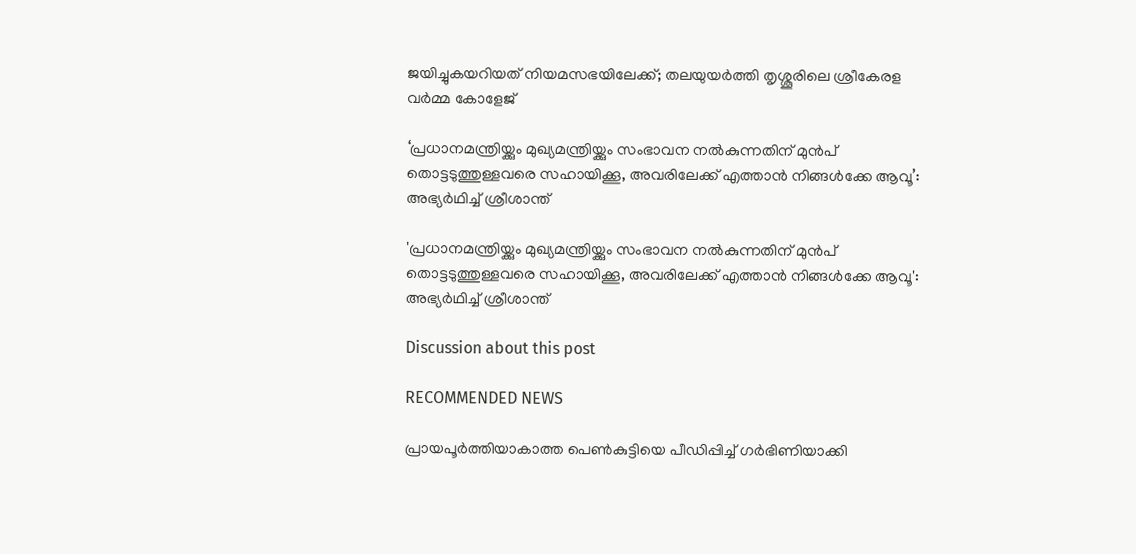ജയിച്ചുകയറിയത് നിയമസഭയിലേക്ക്; തലയുയർത്തി തൃശ്ശൂരിലെ ശ്രീകേരള വർമ്മ കോളേജ്

‘പ്രധാനമന്ത്രിയ്ക്കും മുഖ്യമന്ത്രിയ്ക്കും സംഭാവന നല്‍കുന്നതിന് മുന്‍പ് തൊട്ടടുത്തുള്ളവരെ സഹായിക്കൂ, അവരിലേക്ക് എത്താന്‍ നിങ്ങള്‍ക്കേ ആവൂ’: അഭ്യര്‍ഥിച്ച് ശ്രീശാന്ത്

'പ്രധാനമന്ത്രിയ്ക്കും മുഖ്യമന്ത്രിയ്ക്കും സംഭാവന നല്‍കുന്നതിന് മുന്‍പ് തൊട്ടടുത്തുള്ളവരെ സഹായിക്കൂ, അവരിലേക്ക് എത്താന്‍ നിങ്ങള്‍ക്കേ ആവൂ': അഭ്യര്‍ഥിച്ച് ശ്രീശാന്ത്

Discussion about this post

RECOMMENDED NEWS

പ്രായപൂര്‍ത്തിയാകാത്ത പെണ്‍കുട്ടിയെ പീഡിപ്പിച്ച് ഗര്‍ഭിണിയാക്കി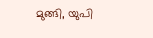മുങ്ങി, യുപി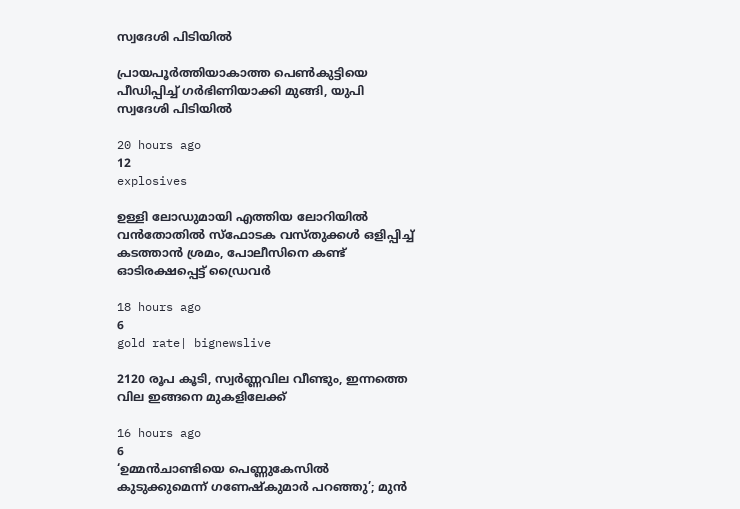സ്വദേശി പിടിയിൽ

പ്രായപൂര്‍ത്തിയാകാത്ത പെണ്‍കുട്ടിയെ പീഡിപ്പിച്ച് ഗര്‍ഭിണിയാക്കി മുങ്ങി, യുപി സ്വദേശി പിടിയിൽ

20 hours ago
12
explosives

ഉള്ളി ലോഡുമായി എത്തിയ ലോറിയില്‍ വന്‍തോതില്‍ സ്‌ഫോടക വസ്തുക്കള്‍ ഒളിപ്പിച്ച് കടത്താന്‍ ശ്രമം, പോലീസിനെ കണ്ട് ഓടിരക്ഷപ്പെട്ട് ഡ്രൈവര്‍

18 hours ago
6
gold rate| bignewslive

2120 രൂപ കൂടി, സ്വർണ്ണവില വീണ്ടും, ഇന്നത്തെ വില ഇങ്ങനെ മുകളിലേക്ക്

16 hours ago
6
‘ഉമ്മൻചാണ്ടിയെ പെണ്ണുകേസിൽ കുടുക്കുമെന്ന് ഗണേഷ്‌കുമാർ പറഞ്ഞു’; മുൻ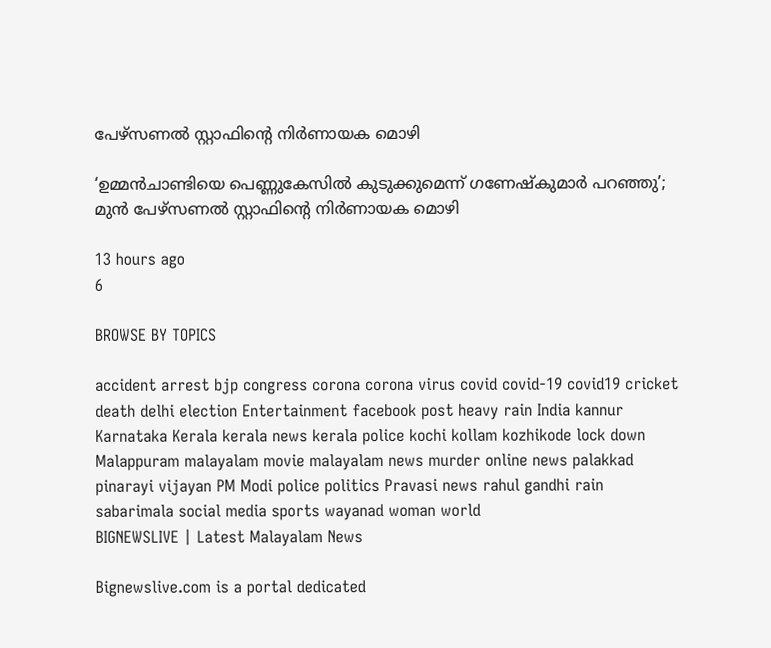പേഴ്‌സണല്‍ സ്റ്റാഫിന്റെ നിർണായക മൊഴി

‘ഉമ്മൻചാണ്ടിയെ പെണ്ണുകേസിൽ കുടുക്കുമെന്ന് ഗണേഷ്‌കുമാർ പറഞ്ഞു’; മുൻ പേഴ്‌സണല്‍ സ്റ്റാഫിന്റെ നിർണായക മൊഴി

13 hours ago
6

BROWSE BY TOPICS

accident arrest bjp congress corona corona virus covid covid-19 covid19 cricket death delhi election Entertainment facebook post heavy rain India kannur Karnataka Kerala kerala news kerala police kochi kollam kozhikode lock down Malappuram malayalam movie malayalam news murder online news palakkad pinarayi vijayan PM Modi police politics Pravasi news rahul gandhi rain sabarimala social media sports wayanad woman world
BIGNEWSLIVE | Latest Malayalam News

Bignewslive.com is a portal dedicated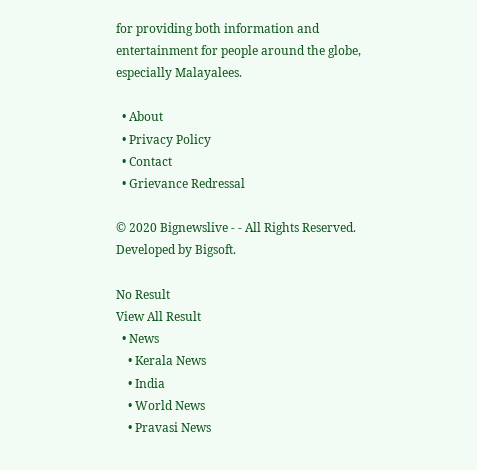for providing both information and entertainment for people around the globe, especially Malayalees.

  • About
  • Privacy Policy
  • Contact
  • Grievance Redressal

© 2020 Bignewslive - - All Rights Reserved. Developed by Bigsoft.

No Result
View All Result
  • News
    • Kerala News
    • India
    • World News
    • Pravasi News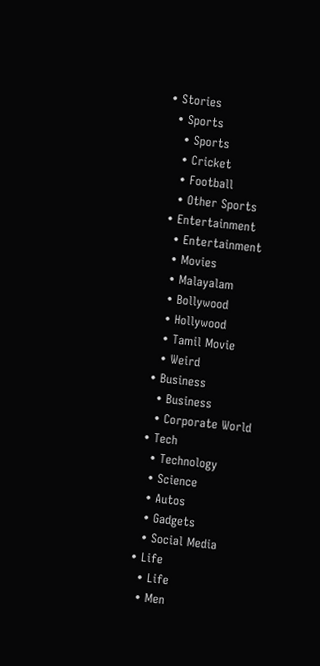• Stories
  • Sports
    • Sports
    • Cricket
    • Football
    • Other Sports
  • Entertainment
    • Entertainment
    • Movies
    • Malayalam
    • Bollywood
    • Hollywood
    • Tamil Movie
    • Weird
  • Business
    • Business
    • Corporate World
  • Tech
    • Technology
    • Science
    • Autos
    • Gadgets
    • Social Media
  • Life
    • Life
    • Men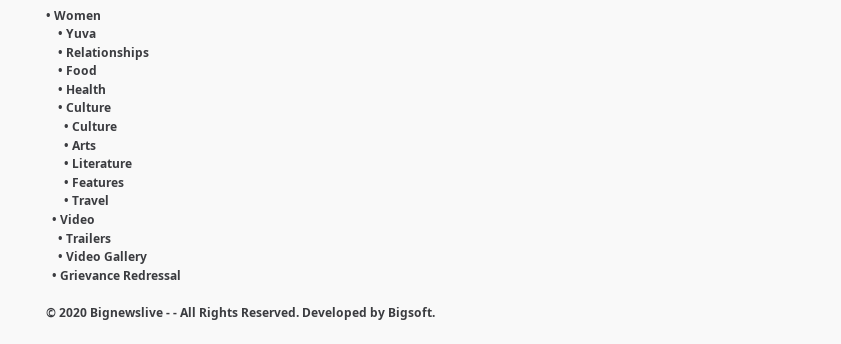• Women
    • Yuva
    • Relationships
    • Food
    • Health
    • Culture
      • Culture
      • Arts
      • Literature
      • Features
      • Travel
  • Video
    • Trailers
    • Video Gallery
  • Grievance Redressal

© 2020 Bignewslive - - All Rights Reserved. Developed by Bigsoft.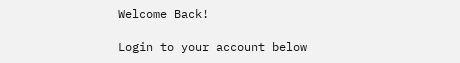Welcome Back!

Login to your account below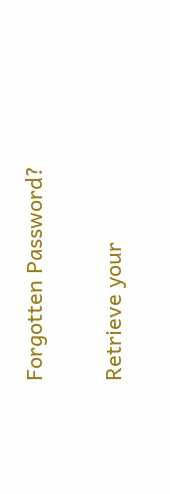Forgotten Password?

Retrieve your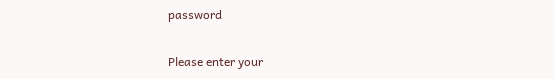password

Please enter your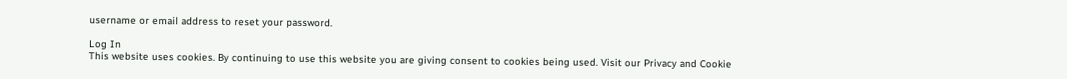username or email address to reset your password.

Log In
This website uses cookies. By continuing to use this website you are giving consent to cookies being used. Visit our Privacy and Cookie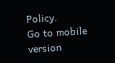Policy.
Go to mobile version